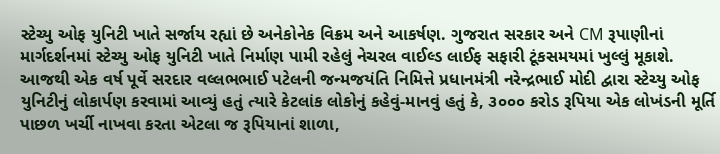સ્ટેચ્યુ ઓફ યુનિટી ખાતે સર્જાય રહ્યાં છે અનેકોનેક વિક્રમ અને આકર્ષણ. ગુજરાત સરકાર અને CM રૂપાણીનાં માર્ગદર્શનમાં સ્ટેચ્યુ ઓફ યુનિટી ખાતે નિર્માણ પામી રહેલું નેચરલ વાઈલ્ડ લાઈફ સફારી ટૂંકસમયમાં ખુલ્લું મૂકાશે.
આજથી એક વર્ષ પૂર્વે સરદાર વલ્લભભાઈ પટેલની જન્મજયંતિ નિમિત્તે પ્રધાનમંત્રી નરેન્દ્રભાઈ મોદી દ્વારા સ્ટેચ્યુ ઓફ યુનિટીનું લોકાર્પણ કરવામાં આવ્યું હતું ત્યારે કેટલાંક લોકોનું કહેવું-માનવું હતું કે, ૩૦૦૦ કરોડ રૂપિયા એક લોખંડની મૂર્તિ પાછળ ખર્ચી નાખવા કરતા એટલા જ રૂપિયાનાં શાળા,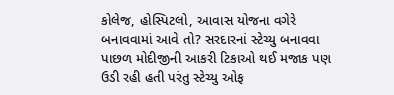કોલેજ, હોસ્પિટલો, આવાસ યોજના વગેરે બનાવવામાં આવે તો? સરદારનાં સ્ટેચ્યુ બનાવવા પાછળ મોદીજીની આકરી ટિકાઓ થઈ મજાક પણ ઉડી રહી હતી પરંતુ સ્ટેચ્યુ ઓફ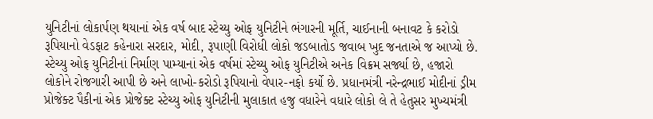યુનિટીનાં લોકાર્પણ થયાનાં એક વર્ષ બાદ સ્ટેચ્યુ ઓફ યુનિટીને ભંગારની મૂર્તિ, ચાઈનાની બનાવટ કે કરોડો રૂપિયાનો વેડફાટ કહેનારા સરદાર, મોદી, રૂપાણી વિરોધી લોકો જડબાતોડ જવાબ ખુદ જનતાએ જ આપ્યો છે. સ્ટેચ્યુ ઓફ યુનિટીનાં નિર્માણ પામ્યાનાં એક વર્ષમાં સ્ટેચ્યુ ઓફ યુનિટીએ અનેક વિક્રમ સર્જ્યા છે, હજારો લોકોને રોજગારી આપી છે અને લાખો-કરોડો રૂપિયાનો વેપાર-નફો કર્યો છે. પ્રધાનમંત્રી નરેન્દ્રભાઈ મોદીનાં ડ્રીમ પ્રોજેક્ટ પૈકીનાં એક પ્રોજેક્ટ સ્ટેચ્યુ ઓફ યુનિટીની મુલાકાત હજુ વધારેને વધારે લોકો લે તે હેતુસર મુખ્યમંત્રી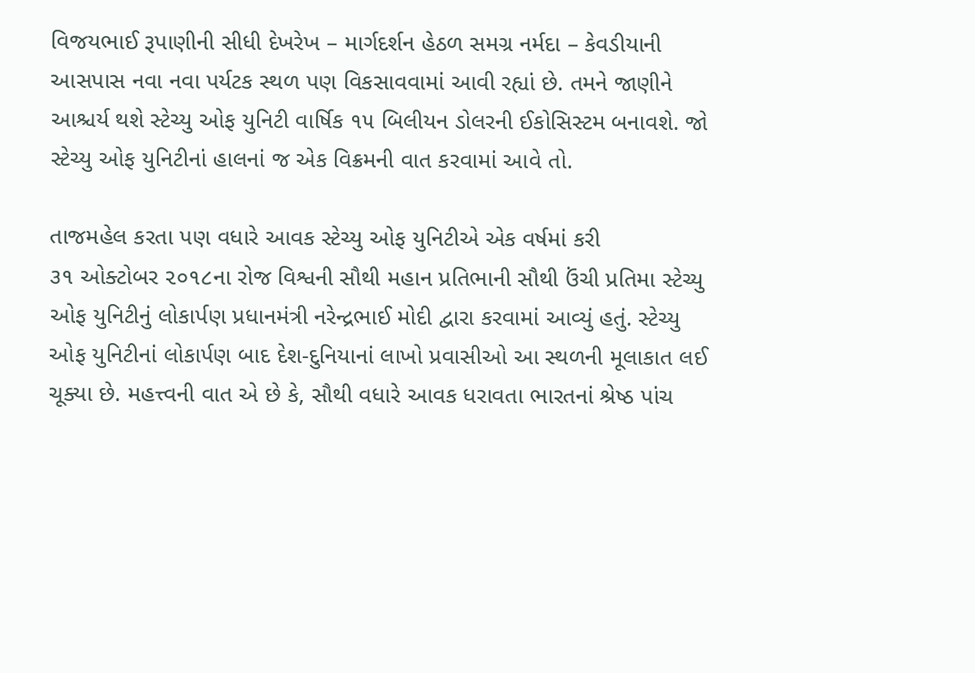વિજયભાઈ રૂપાણીની સીધી દેખરેખ – માર્ગદર્શન હેઠળ સમગ્ર નર્મદા – કેવડીયાની આસપાસ નવા નવા પર્યટક સ્થળ પણ વિકસાવવામાં આવી રહ્યાં છે. તમને જાણીને આશ્ચર્ય થશે સ્ટેચ્યુ ઓફ યુનિટી વાર્ષિક ૧૫ બિલીયન ડોલરની ઈકોસિસ્ટમ બનાવશે. જો સ્ટેચ્યુ ઓફ યુનિટીનાં હાલનાં જ એક વિક્રમની વાત કરવામાં આવે તો.

તાજમહેલ કરતા પણ વધારે આવક સ્ટેચ્યુ ઓફ યુનિટીએ એક વર્ષમાં કરી
૩૧ ઓક્ટોબર ૨૦૧૮ના રોજ વિશ્વની સૌથી મહાન પ્રતિભાની સૌથી ઉંચી પ્રતિમા સ્ટેચ્યુ ઓફ યુનિટીનું લોકાર્પણ પ્રધાનમંત્રી નરેન્દ્રભાઈ મોદી દ્વારા કરવામાં આવ્યું હતું. સ્ટેચ્યુ ઓફ યુનિટીનાં લોકાર્પણ બાદ દેશ-દુનિયાનાં લાખો પ્રવાસીઓ આ સ્થળની મૂલાકાત લઈ ચૂક્યા છે. મહત્ત્વની વાત એ છે કે, સૌથી વધારે આવક ધરાવતા ભારતનાં શ્રેષ્ઠ પાંચ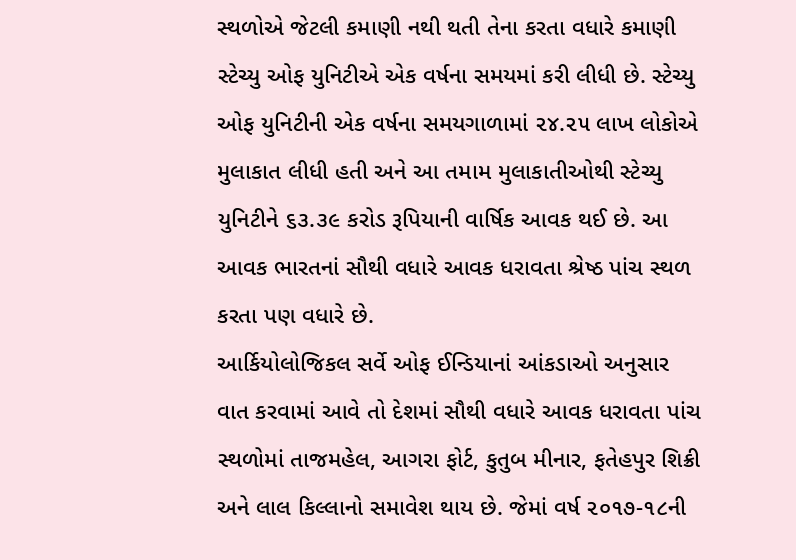સ્થળોએ જેટલી કમાણી નથી થતી તેના કરતા વધારે કમાણી સ્ટેચ્યુ ઓફ યુનિટીએ એક વર્ષના સમયમાં કરી લીધી છે. સ્ટેચ્યુ ઓફ યુનિટીની એક વર્ષના સમયગાળામાં ૨૪.૨૫ લાખ લોકોએ મુલાકાત લીધી હતી અને આ તમામ મુલાકાતીઓથી સ્ટેચ્યુ યુનિટીને ૬૩.૩૯ કરોડ રૂપિયાની વાર્ષિક આવક થઈ છે. આ આવક ભારતનાં સૌથી વધારે આવક ધરાવતા શ્રેષ્ઠ પાંચ સ્થળ કરતા પણ વધારે છે.
આર્કિયોલોજિકલ સર્વે ઓફ ઈન્ડિયાનાં આંકડાઓ અનુસાર વાત કરવામાં આવે તો દેશમાં સૌથી વધારે આવક ધરાવતા પાંચ સ્થળોમાં તાજમહેલ, આગરા ફોર્ટ, કુતુબ મીનાર, ફતેહપુર શિક્રી અને લાલ કિલ્લાનો સમાવેશ થાય છે. જેમાં વર્ષ ૨૦૧૭-૧૮ની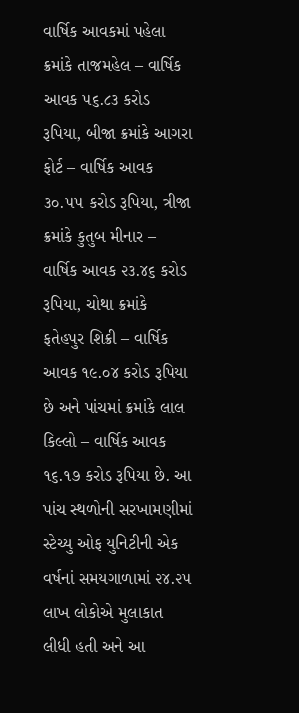વાર્ષિક આવકમાં પહેલા ક્રમાંકે તાજમહેલ – વાર્ષિક આવક ૫૬.૮૩ કરોડ રૂપિયા, બીજા ક્રમાંકે આગરા ફોર્ટ – વાર્ષિક આવક ૩૦.૫૫ કરોડ રૂપિયા, ત્રીજા ક્રમાંકે કુતુબ મીનાર – વાર્ષિક આવક ૨૩.૪૬ કરોડ રૂપિયા, ચોથા ક્રમાંકે ફતેહપુર શિક્રી – વાર્ષિક આવક ૧૯.૦૪ કરોડ રૂપિયા છે અને પાંચમાં ક્રમાંકે લાલ કિલ્લો – વાર્ષિક આવક ૧૬.૧૭ કરોડ રૂપિયા છે. આ પાંચ સ્થળોની સરખામણીમાં સ્ટેચ્યુ ઓફ યુનિટીની એક વર્ષનાં સમયગાળામાં ૨૪.૨૫ લાખ લોકોએ મુલાકાત લીધી હતી અને આ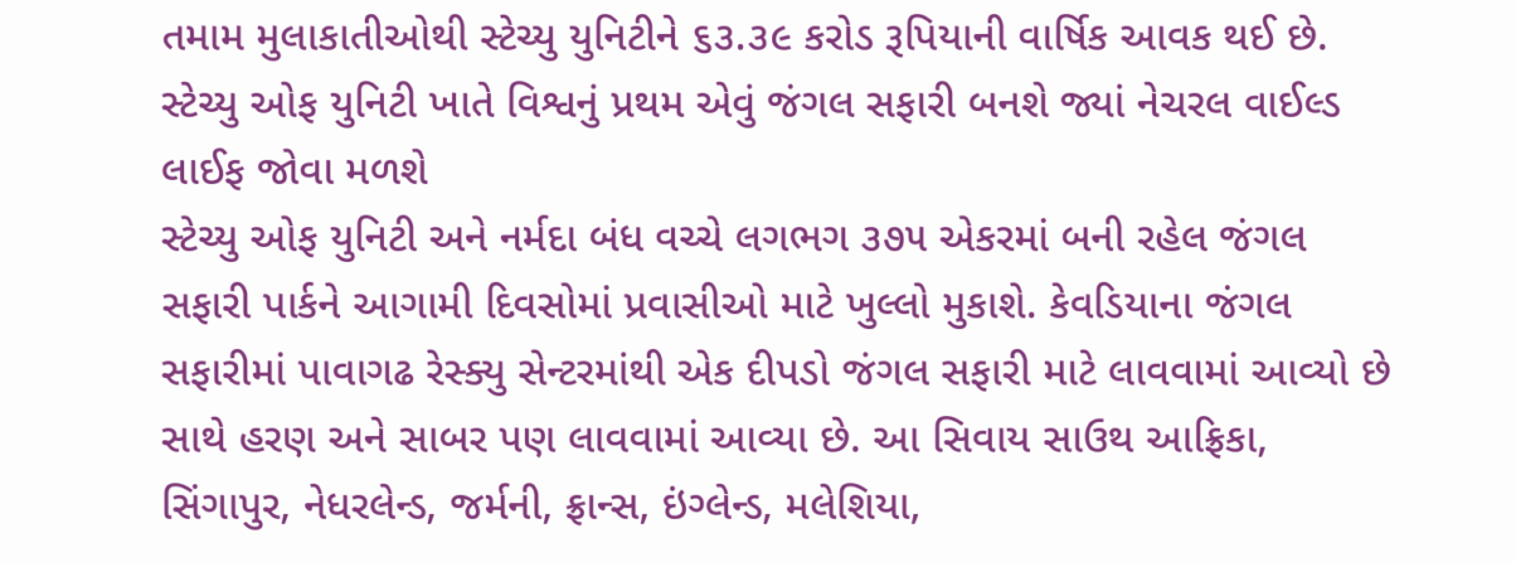તમામ મુલાકાતીઓથી સ્ટેચ્યુ યુનિટીને ૬૩.૩૯ કરોડ રૂપિયાની વાર્ષિક આવક થઈ છે.
સ્ટેચ્યુ ઓફ યુનિટી ખાતે વિશ્વનું પ્રથમ એવું જંગલ સફારી બનશે જ્યાં નેચરલ વાઈલ્ડ લાઈફ જોવા મળશે
સ્ટેચ્યુ ઓફ યુનિટી અને નર્મદા બંધ વચ્ચે લગભગ ૩૭૫ એકરમાં બની રહેલ જંગલ સફારી પાર્કને આગામી દિવસોમાં પ્રવાસીઓ માટે ખુલ્લો મુકાશે. કેવડિયાના જંગલ સફારીમાં પાવાગઢ રેસ્ક્યુ સેન્ટરમાંથી એક દીપડો જંગલ સફારી માટે લાવવામાં આવ્યો છે સાથે હરણ અને સાબર પણ લાવવામાં આવ્યા છે. આ સિવાય સાઉથ આફ્રિકા, સિંગાપુર, નેધરલેન્ડ, જર્મની, ફ્રાન્સ, ઇંગ્લેન્ડ, મલેશિયા,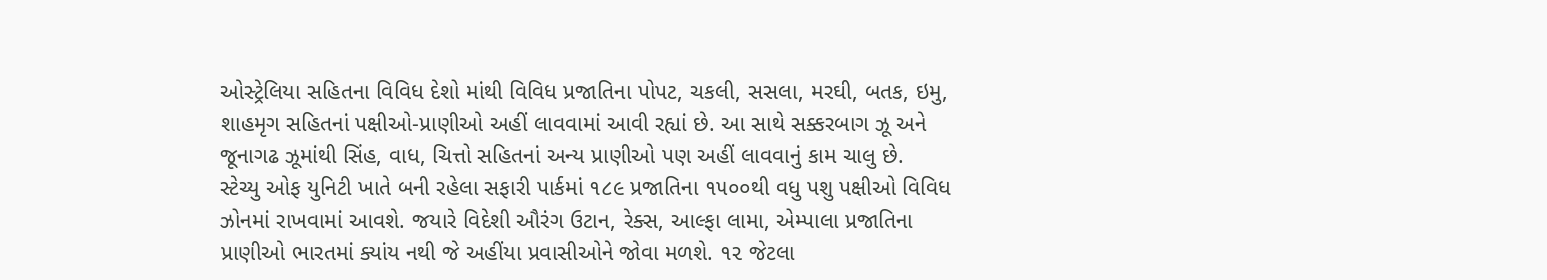ઓસ્ટ્રેલિયા સહિતના વિવિધ દેશો માંથી વિવિધ પ્રજાતિના પોપટ, ચકલી, સસલા, મરઘી, બતક, ઇમુ, શાહમૃગ સહિતનાં પક્ષીઓ-પ્રાણીઓ અહીં લાવવામાં આવી રહ્યાં છે. આ સાથે સક્કરબાગ ઝૂ અને જૂનાગઢ ઝૂમાંથી સિંહ, વાધ, ચિત્તો સહિતનાં અન્ય પ્રાણીઓ પણ અહીં લાવવાનું કામ ચાલુ છે.
સ્ટેચ્યુ ઓફ યુનિટી ખાતે બની રહેલા સફારી પાર્કમાં ૧૮૯ પ્રજાતિના ૧૫૦૦થી વધુ પશુ પક્ષીઓ વિવિધ ઝોનમાં રાખવામાં આવશે. જયારે વિદેશી ઔરંગ ઉટાન, રેક્સ, આલ્ફા લામા, એમ્પાલા પ્રજાતિના પ્રાણીઓ ભારતમાં ક્યાંય નથી જે અહીંયા પ્રવાસીઓને જોવા મળશે. ૧૨ જેટલા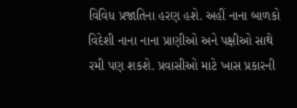વિવિધ પ્રજાતિના હરણ હશે. અહીં નાના બાળકો વિદેશી નાના નાના પ્રાણીઓ અને પક્ષીઓ સાથે રમી પણ શકશે. પ્રવાસીઓ માટે ખાસ પ્રકારની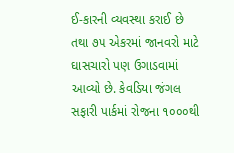ઈ-કારની વ્યવસ્થા કરાઈ છે તથા ૭૫ એકરમાં જાનવરો માટે ઘાસચારો પણ ઉગાડવામાં આવ્યો છે. કેવડિયા જંગલ સફારી પાર્કમાં રોજના ૧૦૦૦થી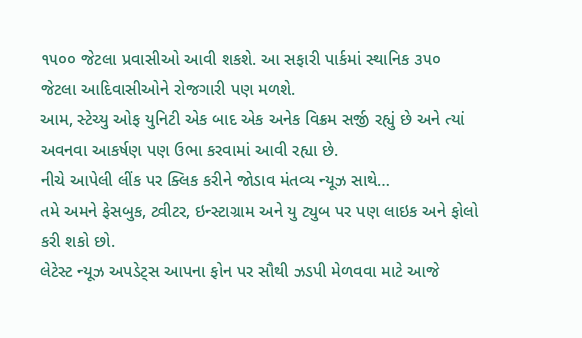૧૫૦૦ જેટલા પ્રવાસીઓ આવી શકશે. આ સફારી પાર્કમાં સ્થાનિક ૩૫૦ જેટલા આદિવાસીઓને રોજગારી પણ મળશે.
આમ, સ્ટેચ્યુ ઓફ યુનિટી એક બાદ એક અનેક વિક્રમ સર્જી રહ્યું છે અને ત્યાં અવનવા આકર્ષણ પણ ઉભા કરવામાં આવી રહ્યા છે.
નીચે આપેલી લીંક પર ક્લિક કરીને જોડાવ મંતવ્ય ન્યૂઝ સાથે…
તમે અમને ફેસબુક, ટ્વીટર, ઇન્સ્ટાગ્રામ અને યુ ટ્યુબ પર પણ લાઇક અને ફોલો કરી શકો છો.
લેટેસ્ટ ન્યૂઝ અપડેટ્સ આપના ફોન પર સૌથી ઝડપી મેળવવા માટે આજે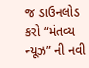જ ડાઉનલોડ કરો “મંતવ્ય ન્યૂઝ” ની નવી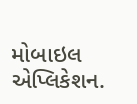મોબાઇલ એપ્લિકેશન.